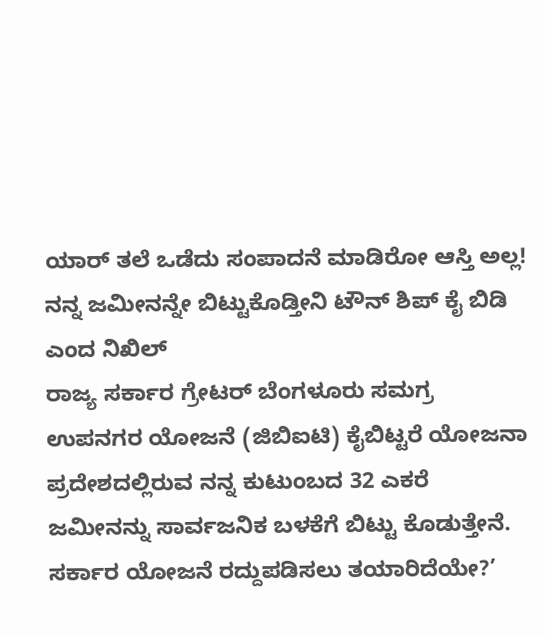ಯಾರ್ ತಲೆ ಒಡೆದು ಸಂಪಾದನೆ ಮಾಡಿರೋ ಆಸ್ತಿ ಅಲ್ಲ! ನನ್ನ ಜಮೀನನ್ನೇ ಬಿಟ್ಟುಕೊಡ್ತೀನಿ ಟೌನ್ ಶಿಪ್ ಕೈ ಬಿಡಿ ಎಂದ ನಿಖಿಲ್
ರಾಜ್ಯ ಸರ್ಕಾರ ಗ್ರೇಟರ್ ಬೆಂಗಳೂರು ಸಮಗ್ರ ಉಪನಗರ ಯೋಜನೆ (ಜಿಬಿಐಟಿ) ಕೈಬಿಟ್ಟರೆ ಯೋಜನಾ ಪ್ರದೇಶದಲ್ಲಿರುವ ನನ್ನ ಕುಟುಂಬದ 32 ಎಕರೆ ಜಮೀನನ್ನು ಸಾರ್ವಜನಿಕ ಬಳಕೆಗೆ ಬಿಟ್ಟು ಕೊಡುತ್ತೇನೆ. ಸರ್ಕಾರ ಯೋಜನೆ ರದ್ದುಪಡಿಸಲು ತಯಾರಿದೆಯೇ?’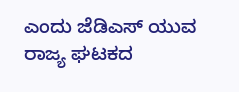ಎಂದು ಜೆಡಿಎಸ್ ಯುವ ರಾಜ್ಯ ಘಟಕದ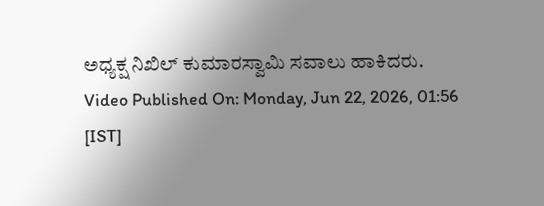ಅಧ್ಯಕ್ಷ ನಿಖಿಲ್ ಕುಮಾರಸ್ವಾಮಿ ಸವಾಲು ಹಾಕಿದರು.
Video Published On: Monday, Jun 22, 2026, 01:56 [IST]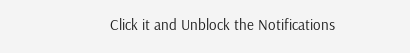Click it and Unblock the Notifications